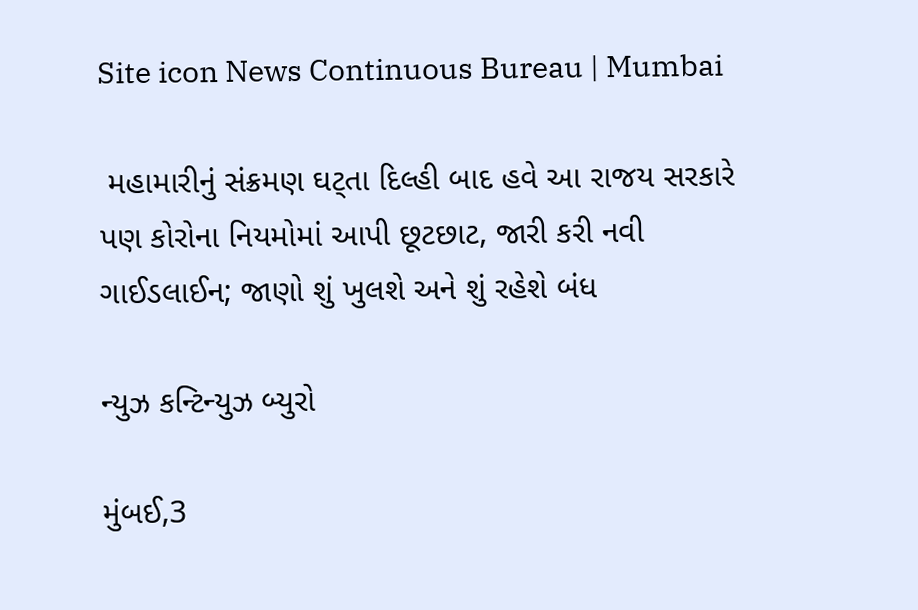Site icon News Continuous Bureau | Mumbai

 મહામારીનું સંક્રમણ ઘટ્તા દિલ્હી બાદ હવે આ રાજય સરકારે પણ કોરોના નિયમોમાં આપી છૂટછાટ, જારી કરી નવી ગાઈડલાઈન; જાણો શું ખુલશે અને શું રહેશે બંધ

ન્યુઝ કન્ટિન્યુઝ બ્યુરો

મુંબઈ,3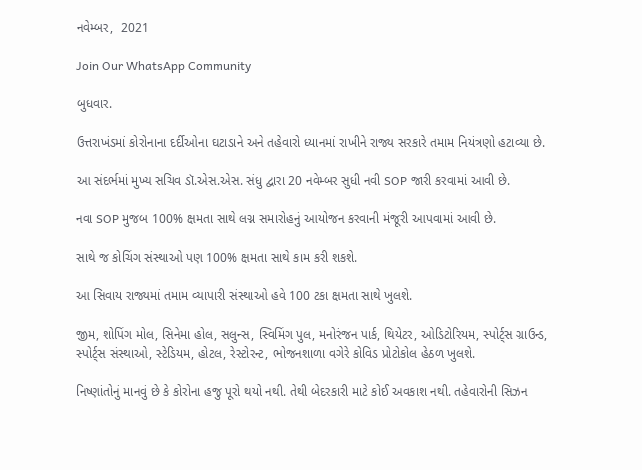નવેમ્બર,  2021

Join Our WhatsApp Community

બુધવાર.

ઉત્તરાખંડમાં કોરોનાના દર્દીઓના ઘટાડાને અને તહેવારો ધ્યાનમાં રાખીને રાજ્ય સરકારે તમામ નિયંત્રણો હટાવ્યા છે.

આ સંદર્ભમાં મુખ્ય સચિવ ડૉ.એસ.એસ. સંધુ દ્વારા 20 નવેમ્બર સુધી નવી SOP જારી કરવામાં આવી છે.

નવા SOP મુજબ 100% ક્ષમતા સાથે લગ્ન સમારોહનું આયોજન કરવાની મંજૂરી આપવામાં આવી છે.

સાથે જ કોચિંગ સંસ્થાઓ પણ 100% ક્ષમતા સાથે કામ કરી શકશે.

આ સિવાય રાજ્યમાં તમામ વ્યાપારી સંસ્થાઓ હવે 100 ટકા ક્ષમતા સાથે ખુલશે.

જીમ, શોપિંગ મોલ, સિનેમા હોલ, સલુન્સ, સ્વિમિંગ પુલ, મનોરંજન પાર્ક, થિયેટર, ઓડિટોરિયમ, સ્પોર્ટ્સ ગ્રાઉન્ડ, સ્પોર્ટ્સ સંસ્થાઓ, સ્ટેડિયમ, હોટલ, રેસ્ટોરન્ટ, ભોજનશાળા વગેરે કોવિડ પ્રોટોકોલ હેઠળ ખુલશે.

નિષ્ણાંતોનું માનવું છે કે કોરોના હજુ પૂરો થયો નથી. તેથી બેદરકારી માટે કોઈ અવકાશ નથી. તહેવારોની સિઝન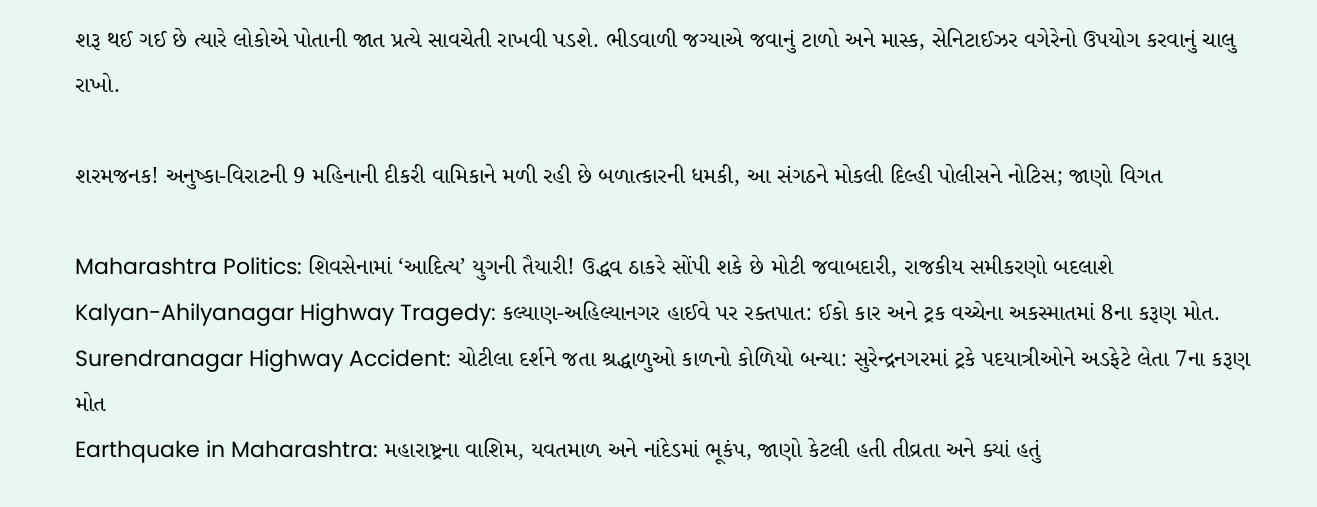શરૂ થઈ ગઈ છે ત્યારે લોકોએ પોતાની જાત પ્રત્યે સાવચેતી રાખવી પડશે. ભીડવાળી જગ્યાએ જવાનું ટાળો અને માસ્ક, સેનિટાઈઝર વગેરેનો ઉપયોગ કરવાનું ચાલુ રાખો.

શરમજનક! અનુષ્કા-વિરાટની 9 મહિનાની દીકરી વામિકાને મળી રહી છે બળાત્કારની ધમકી, આ સંગઠને મોકલી દિલ્હી પોલીસને નોટિસ; જાણો વિગત

Maharashtra Politics: શિવસેનામાં ‘આદિત્ય’ યુગની તૈયારી! ઉદ્ધવ ઠાકરે સોંપી શકે છે મોટી જવાબદારી, રાજકીય સમીકરણો બદલાશે
Kalyan-Ahilyanagar Highway Tragedy: કલ્યાણ-અહિલ્યાનગર હાઈવે પર રક્તપાત: ઈકો કાર અને ટ્રક વચ્ચેના અકસ્માતમાં 8ના કરૂણ મોત.
Surendranagar Highway Accident: ચોટીલા દર્શને જતા શ્રદ્ધાળુઓ કાળનો કોળિયો બન્યા: સુરેન્દ્રનગરમાં ટ્રકે પદયાત્રીઓને અડફેટે લેતા 7ના કરૂણ મોત
Earthquake in Maharashtra: મહારાષ્ટ્રના વાશિમ, યવતમાળ અને નાંદેડમાં ભૂકંપ, જાણો કેટલી હતી તીવ્રતા અને ક્યાં હતું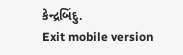કેન્દ્રબિંદુ.
Exit mobile version